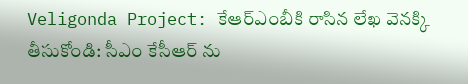Veligonda Project: కేఆర్ఎంబీకి రాసిన లేఖ వెనక్కి తీసుకోండి: సీఎం కేసీఆర్ ను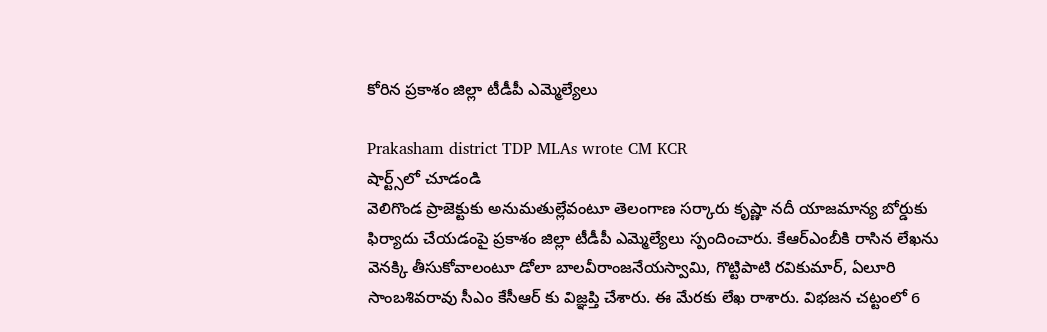కోరిన ప్రకాశం జిల్లా టీడీపీ ఎమ్మెల్యేలు

Prakasham district TDP MLAs wrote CM KCR
షార్ట్స్‌లో చూడండి
వెలిగొండ ప్రాజెక్టుకు అనుమతుల్లేవంటూ తెలంగాణ సర్కారు కృష్ణా నదీ యాజమాన్య బోర్డుకు ఫిర్యాదు చేయడంపై ప్రకాశం జిల్లా టీడీపీ ఎమ్మెల్యేలు స్పందించారు. కేఆర్ఎంబీకి రాసిన లేఖను వెనక్కి తీసుకోవాలంటూ డోలా బాలవీరాంజనేయస్వామి, గొట్టిపాటి రవికుమార్, ఏలూరి సాంబశివరావు సీఎం కేసీఆర్ కు విజ్ఞప్తి చేశారు. ఈ మేరకు లేఖ రాశారు. విభజన చట్టంలో 6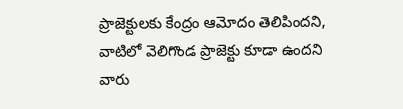ప్రాజెక్టులకు కేంద్రం ఆమోదం తెలిపిందని, వాటిలో వెలిగొండ ప్రాజెక్టు కూడా ఉందని వారు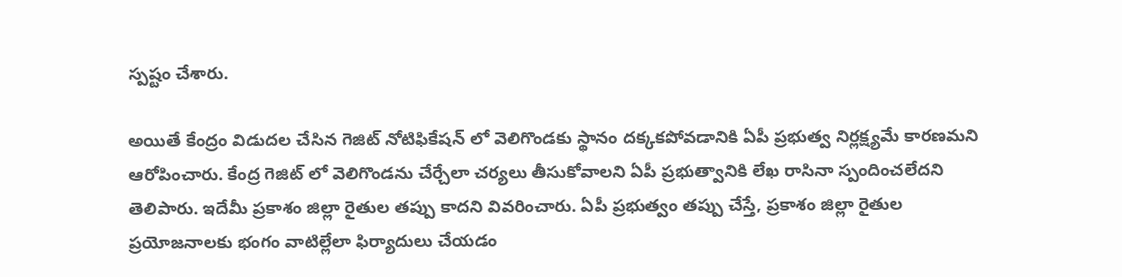స్పష్టం చేశారు.

అయితే కేంద్రం విడుదల చేసిన గెజిట్ నోటిఫికేషన్ లో వెలిగొండకు స్థానం దక్కకపోవడానికి ఏపీ ప్రభుత్వ నిర్లక్ష్యమే కారణమని ఆరోపించారు. కేంద్ర గెజిట్ లో వెలిగొండను చేర్చేలా చర్యలు తీసుకోవాలని ఏపీ ప్రభుత్వానికి లేఖ రాసినా స్పందించలేదని తెలిపారు. ఇదేమీ ప్రకాశం జిల్లా రైతుల తప్పు కాదని వివరించారు. ఏపీ ప్రభుత్వం తప్పు చేస్తే, ప్రకాశం జిల్లా రైతుల ప్రయోజనాలకు భంగం వాటిల్లేలా ఫిర్యాదులు చేయడం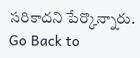సరికాదని పేర్కొన్నారు.
Go Back to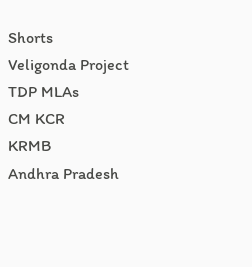Shorts
Veligonda Project
TDP MLAs
CM KCR
KRMB
Andhra Pradesh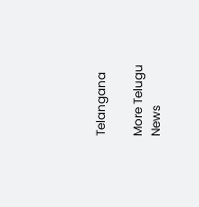Telangana

More Telugu News